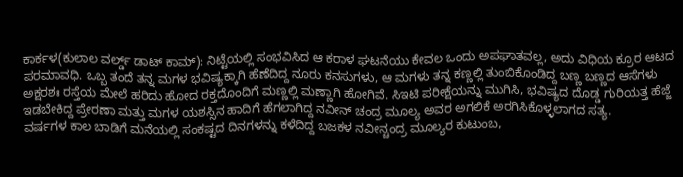ಕಾರ್ಕಳ(ಕುಲಾಲ ವರ್ಲ್ಡ್ ಡಾಟ್ ಕಾಮ್): ನಿಟ್ಟೆಯಲ್ಲಿ ಸಂಭವಿಸಿದ ಆ ಕರಾಳ ಘಟನೆಯು ಕೇವಲ ಒಂದು ಅಪಘಾತವಲ್ಲ, ಅದು ವಿಧಿಯ ಕ್ರೂರ ಆಟದ ಪರಮಾವಧಿ. ಒಬ್ಬ ತಂದೆ ತನ್ನ ಮಗಳ ಭವಿಷ್ಯಕ್ಕಾಗಿ ಹೆಣೆದಿದ್ದ ನೂರು ಕನಸುಗಳು, ಆ ಮಗಳು ತನ್ನ ಕಣ್ಣಲ್ಲಿ ತುಂಬಿಕೊಂಡಿದ್ದ ಬಣ್ಣ ಬಣ್ಣದ ಆಸೆಗಳು ಅಕ್ಷರಶಃ ರಸ್ತೆಯ ಮೇಲೆ ಹರಿದು ಹೋದ ರಕ್ತದೊಂದಿಗೆ ಮಣ್ಣಲ್ಲಿ ಮಣ್ಣಾಗಿ ಹೋಗಿವೆ. ಸಿಇಟಿ ಪರೀಕ್ಷೆಯನ್ನು ಮುಗಿಸಿ, ಭವಿಷ್ಯದ ದೊಡ್ಡ ಗುರಿಯತ್ತ ಹೆಜ್ಜೆ ಇಡಬೇಕಿದ್ದ ಪ್ರೇರಣಾ ಮತ್ತು ಮಗಳ ಯಶಸ್ಸಿನ ಹಾದಿಗೆ ಹೆಗಲಾಗಿದ್ದ ನವೀನ್ ಚಂದ್ರ ಮೂಲ್ಯ ಅವರ ಅಗಲಿಕೆ ಅರಗಿಸಿಕೊಳ್ಳಲಾಗದ ಸತ್ಯ.
ವರ್ಷಗಳ ಕಾಲ ಬಾಡಿಗೆ ಮನೆಯಲ್ಲಿ ಸಂಕಷ್ಟದ ದಿನಗಳನ್ನು ಕಳೆದಿದ್ದ ಬಜಕಳ ನವೀನ್ಚಂದ್ರ ಮೂಲ್ಯರ ಕುಟುಂಬ,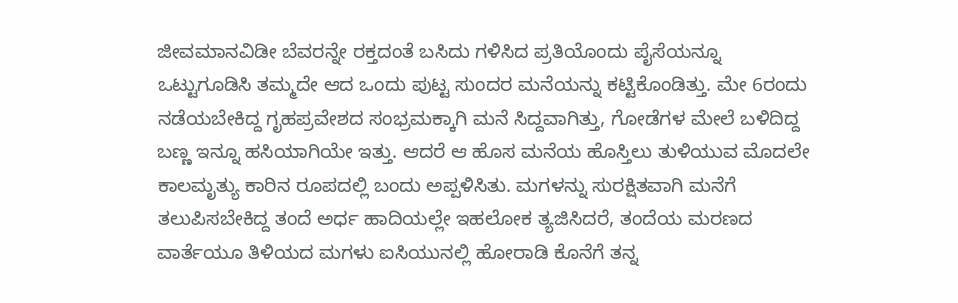ಜೀವಮಾನವಿಡೀ ಬೆವರನ್ನೇ ರಕ್ತದಂತೆ ಬಸಿದು ಗಳಿಸಿದ ಪ್ರತಿಯೊಂದು ಪೈಸೆಯನ್ನೂ ಒಟ್ಟುಗೂಡಿಸಿ ತಮ್ಮದೇ ಆದ ಒಂದು ಪುಟ್ಟ ಸುಂದರ ಮನೆಯನ್ನು ಕಟ್ಟಿಕೊಂಡಿತ್ತು. ಮೇ 6ರಂದು ನಡೆಯಬೇಕಿದ್ದ ಗೃಹಪ್ರವೇಶದ ಸಂಭ್ರಮಕ್ಕಾಗಿ ಮನೆ ಸಿದ್ದವಾಗಿತ್ತು, ಗೋಡೆಗಳ ಮೇಲೆ ಬಳಿದಿದ್ದ ಬಣ್ಣ ಇನ್ನೂ ಹಸಿಯಾಗಿಯೇ ಇತ್ತು. ಆದರೆ ಆ ಹೊಸ ಮನೆಯ ಹೊಸ್ತಿಲು ತುಳಿಯುವ ಮೊದಲೇ ಕಾಲಮೃತ್ಯು ಕಾರಿನ ರೂಪದಲ್ಲಿ ಬಂದು ಅಪ್ಪಳಿಸಿತು. ಮಗಳನ್ನು ಸುರಕ್ಷಿತವಾಗಿ ಮನೆಗೆ ತಲುಪಿಸಬೇಕಿದ್ದ ತಂದೆ ಅರ್ಧ ಹಾದಿಯಲ್ಲೇ ಇಹಲೋಕ ತ್ಯಜಿಸಿದರೆ, ತಂದೆಯ ಮರಣದ ವಾರ್ತೆಯೂ ತಿಳಿಯದ ಮಗಳು ಐಸಿಯುನಲ್ಲಿ ಹೋರಾಡಿ ಕೊನೆಗೆ ತನ್ನ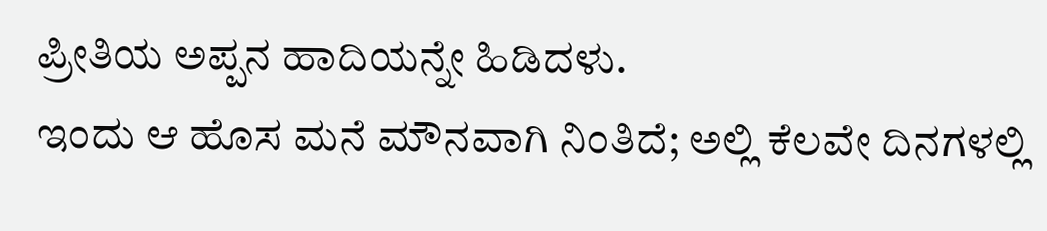ಪ್ರೀತಿಯ ಅಪ್ಪನ ಹಾದಿಯನ್ನೇ ಹಿಡಿದಳು.
ಇಂದು ಆ ಹೊಸ ಮನೆ ಮೌನವಾಗಿ ನಿಂತಿದೆ; ಅಲ್ಲಿ ಕೆಲವೇ ದಿನಗಳಲ್ಲಿ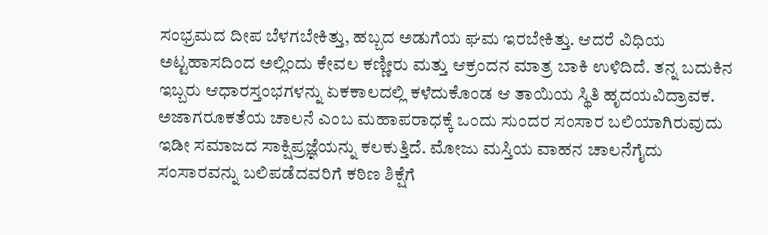ಸಂಭ್ರಮದ ದೀಪ ಬೆಳಗಬೇಕಿತ್ತು, ಹಬ್ಬದ ಅಡುಗೆಯ ಘಮ ಇರಬೇಕಿತ್ತು. ಆದರೆ ವಿಧಿಯ ಅಟ್ಟಹಾಸದಿಂದ ಅಲ್ಲಿಂದು ಕೇವಲ ಕಣ್ಣೀರು ಮತ್ತು ಆಕ್ರಂದನ ಮಾತ್ರ ಬಾಕಿ ಉಳಿದಿದೆ. ತನ್ನ ಬದುಕಿನ ಇಬ್ಬರು ಆಧಾರಸ್ತಂಭಗಳನ್ನು ಏಕಕಾಲದಲ್ಲಿ ಕಳೆದುಕೊಂಡ ಆ ತಾಯಿಯ ಸ್ಥಿತಿ ಹೃದಯವಿದ್ರಾವಕ. ಅಜಾಗರೂಕತೆಯ ಚಾಲನೆ ಎಂಬ ಮಹಾಪರಾಧಕ್ಕೆ ಒಂದು ಸುಂದರ ಸಂಸಾರ ಬಲಿಯಾಗಿರುವುದು ಇಡೀ ಸಮಾಜದ ಸಾಕ್ಷಿಪ್ರಜ್ಞೆಯನ್ನು ಕಲಕುತ್ತಿದೆ. ಮೋಜು ಮಸ್ತಿಯ ವಾಹನ ಚಾಲನೆಗೈದು ಸಂಸಾರವನ್ನು ಬಲಿಪಡೆದವರಿಗೆ ಕಠಿಣ ಶಿಕ್ಷೆಗೆ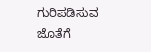ಗುರಿಪಡಿಸುವ ಜೊತೆಗೆ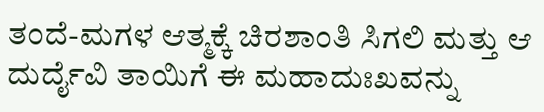ತಂದೆ-ಮಗಳ ಆತ್ಮಕ್ಕೆ ಚಿರಶಾಂತಿ ಸಿಗಲಿ ಮತ್ತು ಆ ದುರ್ದೈವಿ ತಾಯಿಗೆ ಈ ಮಹಾದುಃಖವನ್ನು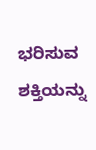ಭರಿಸುವ ಶಕ್ತಿಯನ್ನು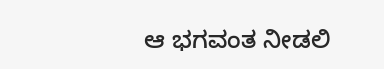ಆ ಭಗವಂತ ನೀಡಲಿ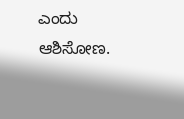ಎಂದು ಆಶಿಸೋಣ.